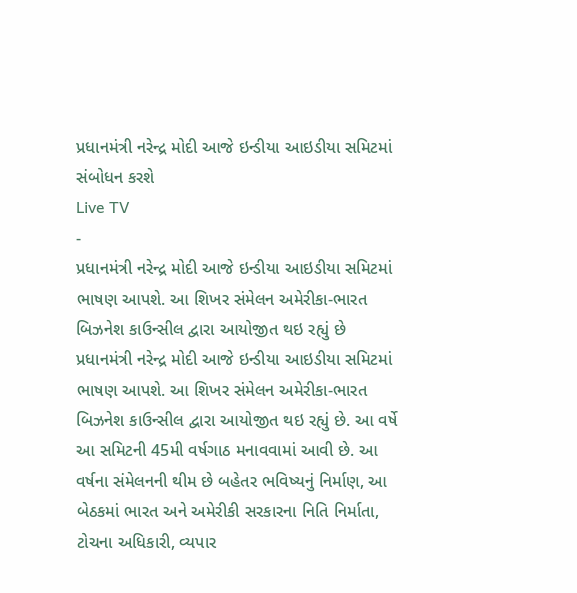પ્રધાનમંત્રી નરેન્દ્ર મોદી આજે ઇન્ડીયા આઇડીયા સમિટમાં સંબોધન કરશે
Live TV
-
પ્રધાનમંત્રી નરેન્દ્ર મોદી આજે ઇન્ડીયા આઇડીયા સમિટમાં ભાષણ આપશે. આ શિખર સંમેલન અમેરીકા-ભારત બિઝનેશ કાઉન્સીલ દ્વારા આયોજીત થઇ રહ્યું છે
પ્રધાનમંત્રી નરેન્દ્ર મોદી આજે ઇન્ડીયા આઇડીયા સમિટમાં ભાષણ આપશે. આ શિખર સંમેલન અમેરીકા-ભારત બિઝનેશ કાઉન્સીલ દ્વારા આયોજીત થઇ રહ્યું છે. આ વર્ષે આ સમિટની 45મી વર્ષગાઠ મનાવવામાં આવી છે. આ વર્ષના સંમેલનની થીમ છે બહેતર ભવિષ્યનું નિર્માણ, આ બેઠકમાં ભારત અને અમેરીકી સરકારના નિતિ નિર્માતા, ટોચના અધિકારી, વ્યપાર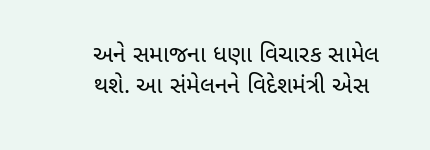અને સમાજના ધણા વિચારક સામેલ થશે. આ સંમેલનને વિદેશમંત્રી એસ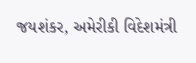જયશંકર, અમેરીકી વિદેશમંત્રી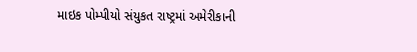માઇક પોમ્પીયો સંયુકત રાષ્ટ્રમાં અમેરીકાની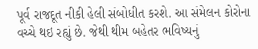પૂર્વ રાજદૂત નીકી હેલી સંબોધીત કરશે. આ સંમેલન કોરોના વચ્ચે થઇ રહ્યું છે. જેથી થીમ બહેતર ભવિષ્યનું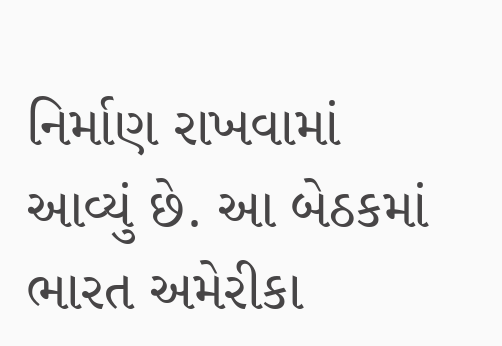નિર્માણ રાખવામાં આવ્યું છે. આ બેઠકમાં ભારત અમેરીકા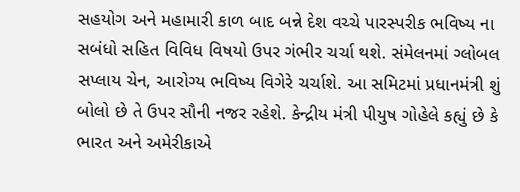સહયોગ અને મહામારી કાળ બાદ બન્ને દેશ વચ્ચે પારસ્પરીક ભવિષ્ય ના સબંધો સહિત વિવિધ વિષયો ઉપર ગંભીર ચર્ચા થશે. સંમેલનમાં ગ્લોબલ સપ્લાય ચેન, આરોગ્ય ભવિષ્ય વિગેરે ચર્ચાશે. આ સમિટમાં પ્રધાનમંત્રી શું બોલો છે તે ઉપર સૌની નજર રહેશે. કેન્દ્રીય મંત્રી પીયુષ ગોહેલે કહ્યું છે કે ભારત અને અમેરીકાએ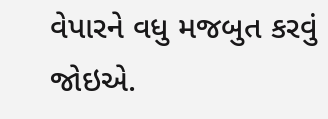વેપારને વધુ મજબુત કરવું જોઇએ.